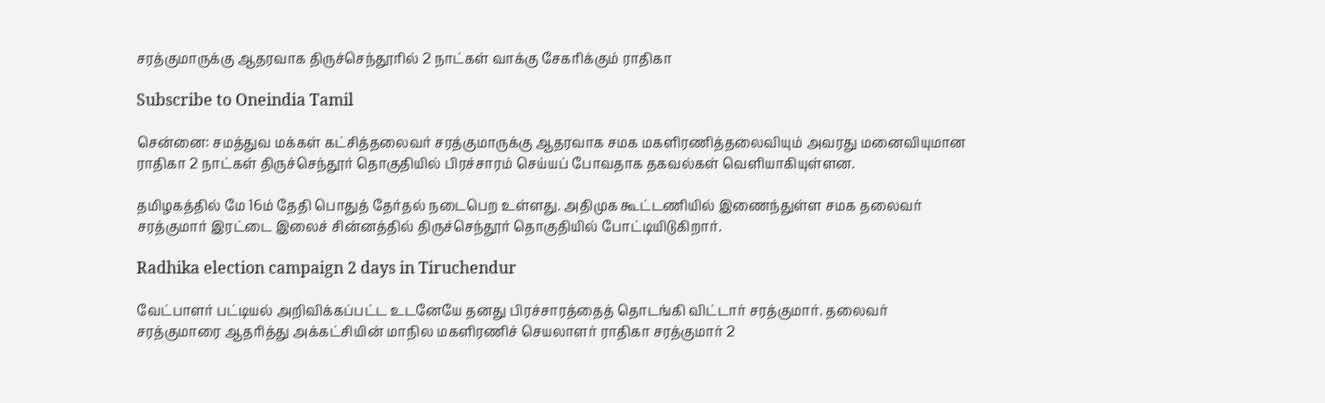சரத்குமாருக்கு ஆதரவாக திருச்செந்தூரில் 2 நாட்கள் வாக்கு சேகரிக்கும் ராதிகா

Subscribe to Oneindia Tamil

சென்னை: சமத்துவ மக்கள் கட்சித்தலைவர் சரத்குமாருக்கு ஆதரவாக சமக மகளிரணித்தலைவியும் அவரது மனைவியுமான ராதிகா 2 நாட்கள் திருச்செந்தூர் தொகுதியில் பிரச்சாரம் செய்யப் போவதாக தகவல்கள் வெளியாகியுள்ளன.

தமிழகத்தில் மே 16ம் தேதி பொதுத் தேர்தல் நடைபெற உள்ளது. அதிமுக கூட்டணியில் இணைந்துள்ள சமக தலைவர் சரத்குமார் இரட்டை இலைச் சின்னத்தில் திருச்செந்தூர் தொகுதியில் போட்டியிடுகிறார்.

Radhika election campaign 2 days in Tiruchendur

வேட்பாளர் பட்டியல் அறிவிக்கப்பட்ட உடனேயே தனது பிரச்சாரத்தைத் தொடங்கி விட்டார் சரத்குமார். தலைவர் சரத்குமாரை ஆதரித்து அக்கட்சியின் மாநில மகளிரணிச் செயலாளர் ராதிகா சரத்குமார் 2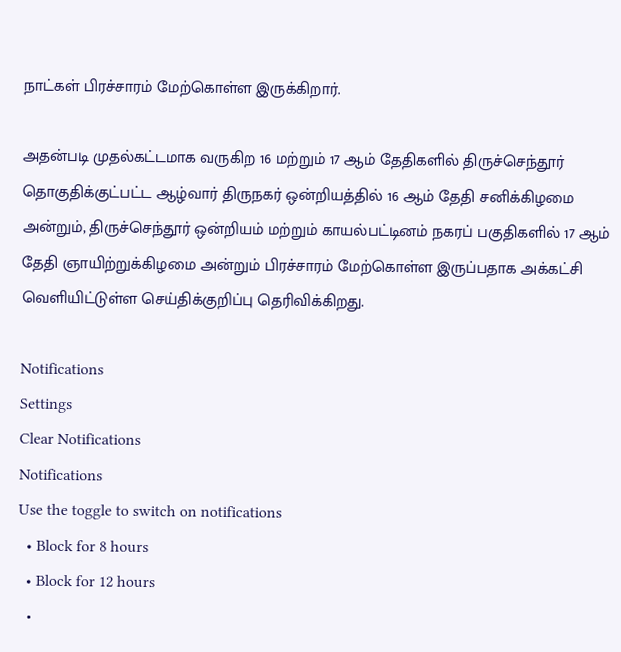நாட்கள் பிரச்சாரம் மேற்கொள்ள இருக்கிறார்.

அதன்படி முதல்கட்டமாக வருகிற 16 மற்றும் 17 ஆம் தேதிகளில் திருச்செந்தூர் தொகுதிக்குட்பட்ட ஆழ்வார் திருநகர் ஒன்றியத்தில் 16 ஆம் தேதி சனிக்கிழமை அன்றும், திருச்செந்தூர் ஒன்றியம் மற்றும் காயல்பட்டினம் நகரப் பகுதிகளில் 17 ஆம் தேதி ஞாயிற்றுக்கிழமை அன்றும் பிரச்சாரம் மேற்கொள்ள இருப்பதாக அக்கட்சி வெளியிட்டுள்ள செய்திக்குறிப்பு தெரிவிக்கிறது.

Notifications
Settings
Clear Notifications
Notifications
Use the toggle to switch on notifications
  • Block for 8 hours
  • Block for 12 hours
  •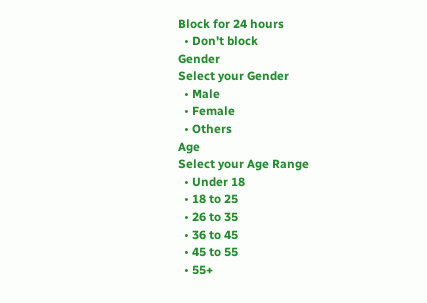Block for 24 hours
  • Don't block
Gender
Select your Gender
  • Male
  • Female
  • Others
Age
Select your Age Range
  • Under 18
  • 18 to 25
  • 26 to 35
  • 36 to 45
  • 45 to 55
  • 55+